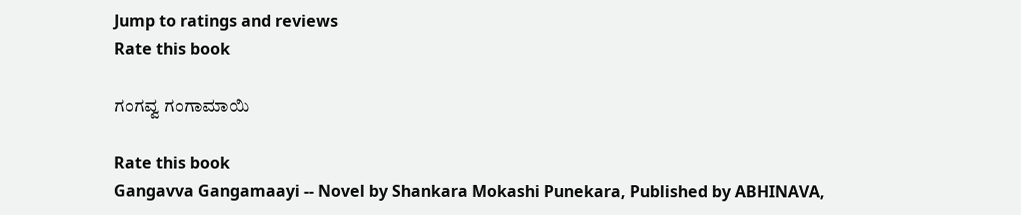Jump to ratings and reviews
Rate this book

ಗಂಗವ್ವ ಗಂಗಾಮಾಯಿ

Rate this book
Gangavva Gangamaayi -- Novel by Shankara Mokashi Punekara, Published by ABHINAVA,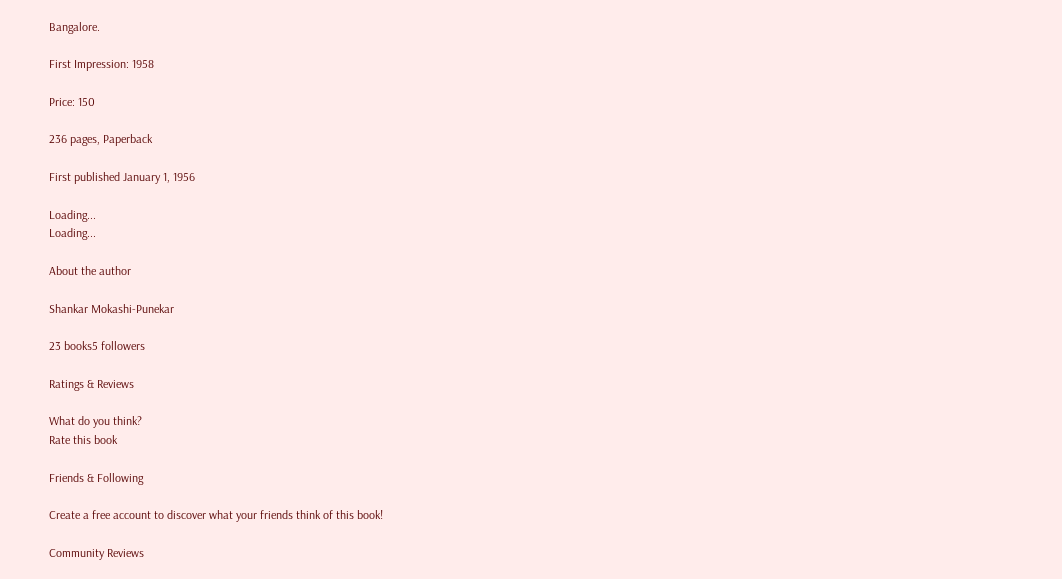Bangalore.

First Impression: 1958

Price: 150

236 pages, Paperback

First published January 1, 1956

Loading...
Loading...

About the author

Shankar Mokashi-Punekar

23 books5 followers

Ratings & Reviews

What do you think?
Rate this book

Friends & Following

Create a free account to discover what your friends think of this book!

Community Reviews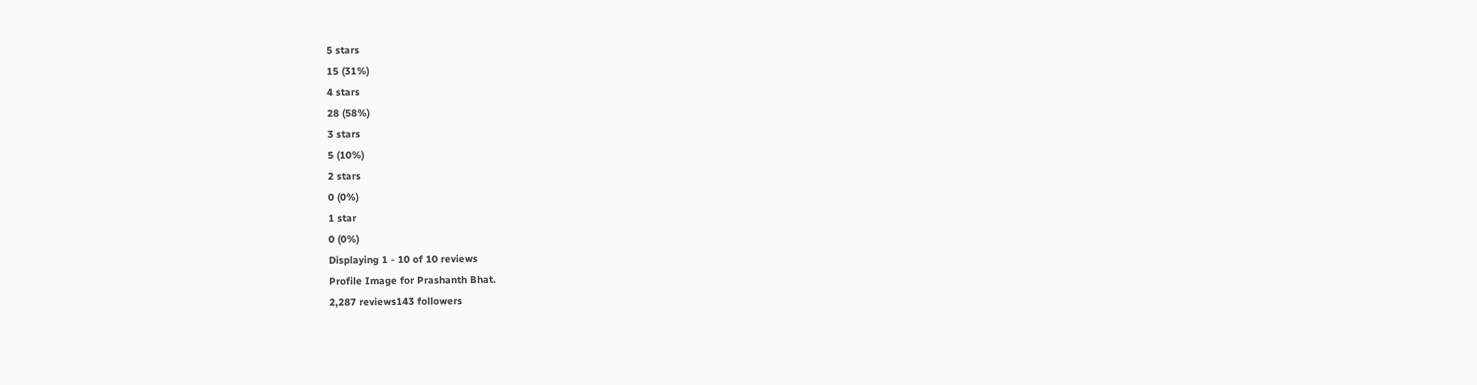5 stars
15 (31%)
4 stars
28 (58%)
3 stars
5 (10%)
2 stars
0 (0%)
1 star
0 (0%)
Displaying 1 - 10 of 10 reviews
Profile Image for Prashanth Bhat.
2,287 reviews143 followers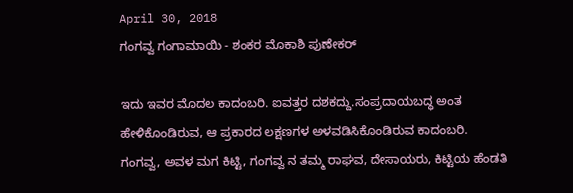April 30, 2018
ಗಂಗವ್ವ ಗಂಗಾಮಾಯಿ - ಶಂಕರ ಮೊಕಾಶಿ ಪುಣೇಕರ್

ಇದು ಇವರ ಮೊದಲ ಕಾದಂಬರಿ. ಐವತ್ತರ ದಶಕದ್ದು.ಸಂಪ್ರದಾಯಬದ್ಧ ಅಂತ ಹೇಳಿಕೊಂಡಿರುವ, ಆ ಪ್ರಕಾರದ ಲಕ್ಷಣಗಳ ಅಳವಡಿಸಿಕೊಂಡಿರುವ ಕಾದಂಬರಿ.
ಗಂಗವ್ವ, ಅವಳ ಮಗ ಕಿಟ್ಟಿ, ಗಂಗವ್ವ ನ ತಮ್ಮ ರಾಘವ, ದೇಸಾಯರು, ಕಿಟ್ಟಿಯ ಹೆಂಡತಿ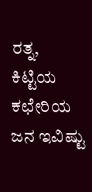ರತ್ನ, ಕಿಟ್ಟಿಯ ಕಛೇರಿಯ ಜನ ಇವಿಷ್ಟು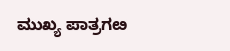ಮುಖ್ಯ ಪಾತ್ರಗೞ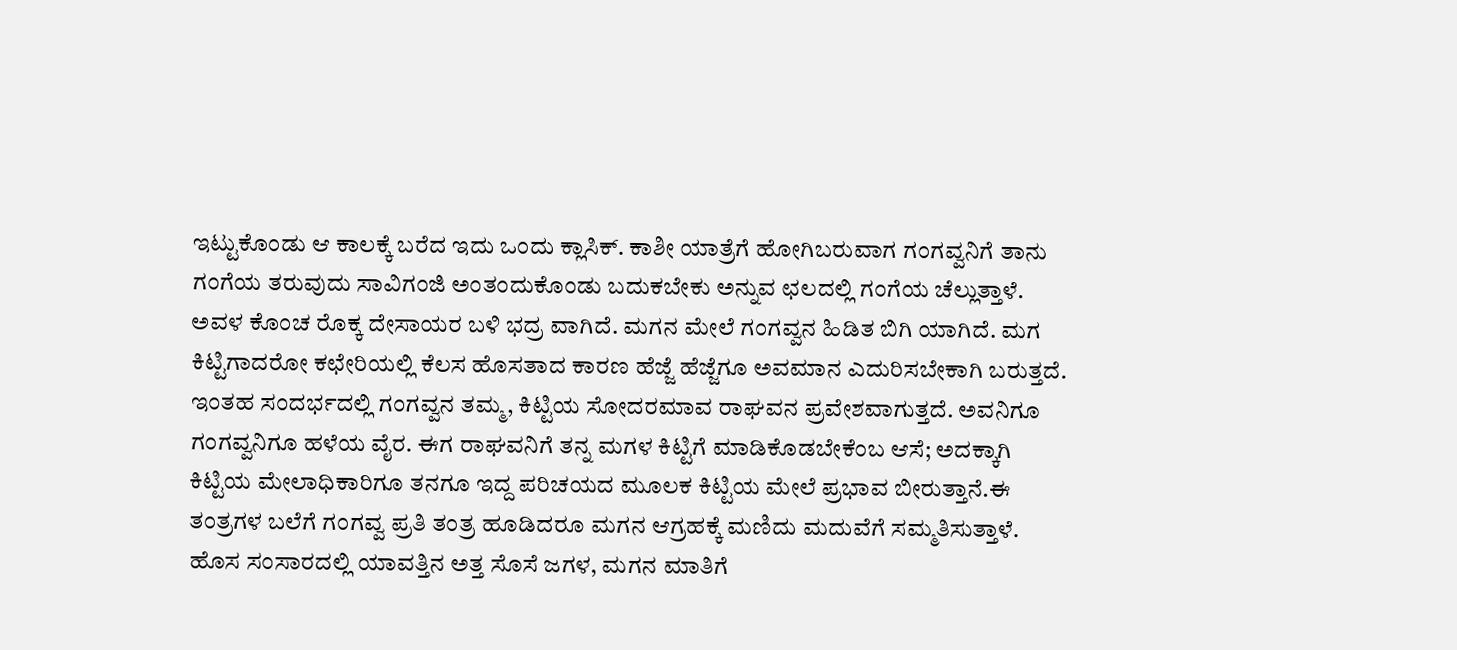ಇಟ್ಟುಕೊಂಡು ಆ ಕಾಲಕ್ಕೆ ಬರೆದ ಇದು ಒಂದು ಕ್ಲಾಸಿಕ್. ಕಾಶೀ ಯಾತ್ರೆಗೆ ಹೋಗಿಬರುವಾಗ ಗಂಗವ್ವನಿಗೆ ತಾನು ಗಂಗೆಯ ತರುವುದು ಸಾವಿಗಂಜಿ ಅಂತಂದುಕೊಂಡು ಬದುಕಬೇಕು ಅನ್ನುವ ಛಲದಲ್ಲಿ ಗಂಗೆಯ ಚೆಲ್ಲುತ್ತಾಳೆ. ಅವಳ ಕೊಂಚ ರೊಕ್ಕ ದೇಸಾಯರ ಬಳಿ ಭದ್ರ ವಾಗಿದೆ. ಮಗನ ಮೇಲೆ ಗಂಗವ್ವನ ಹಿಡಿತ ಬಿಗಿ ಯಾಗಿದೆ. ಮಗ ಕಿಟ್ಟಿಗಾದರೋ ಕಛೇರಿಯಲ್ಲಿ ಕೆಲಸ‌ ಹೊಸತಾದ ಕಾರಣ ಹೆಜ್ಜೆ ಹೆಜ್ಜೆಗೂ ಅವಮಾನ ಎದುರಿಸಬೇಕಾಗಿ ಬರುತ್ತದೆ. ಇಂತಹ ಸಂದರ್ಭದಲ್ಲಿ ಗಂಗವ್ವನ ತಮ್ಮ, ಕಿಟ್ಟಿಯ ಸೋದರಮಾವ ರಾಘವನ ಪ್ರವೇಶವಾಗುತ್ತದೆ. ಅವನಿಗೂ ಗಂಗವ್ವನಿಗೂ ಹಳೆಯ ವೈರ. ಈಗ ರಾಘವನಿಗೆ ತನ್ನ ಮಗಳ ಕಿಟ್ಟಿಗೆ ಮಾಡಿಕೊಡಬೇಕೆಂಬ ಆಸೆ; ಅದಕ್ಕಾಗಿ ಕಿಟ್ಟಿಯ ಮೇಲಾಧಿಕಾರಿಗೂ ತನಗೂ ಇದ್ದ ಪರಿಚಯದ ಮೂಲಕ ಕಿಟ್ಟಿಯ ಮೇಲೆ ಪ್ರಭಾವ ಬೀರುತ್ತಾನೆ.ಈ ತಂತ್ರಗಳ ಬಲೆಗೆ ಗಂಗವ್ವ ಪ್ರತಿ ತಂತ್ರ ಹೂಡಿದರೂ ಮಗನ ಆಗ್ರಹಕ್ಕೆ ಮಣಿದು ಮದುವೆಗೆ ಸಮ್ಮತಿಸುತ್ತಾಳೆ. ಹೊಸ ಸಂಸಾರದಲ್ಲಿ ಯಾವತ್ತಿನ ಅತ್ತ ಸೊಸೆ ಜಗಳ, ಮಗನ ಮಾತಿಗೆ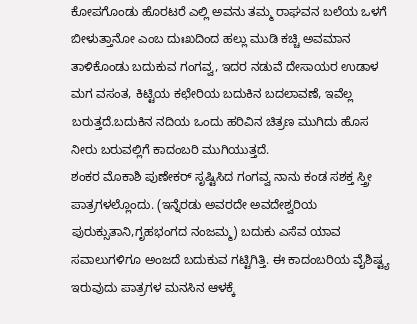ಕೋಪಗೊಂಡು ಹೊರಟರೆ ಎಲ್ಲಿ ಅವನು ತಮ್ಮ ರಾಘವನ ಬಲೆಯ ಒಳಗೆ ಬೀಳುತ್ತಾನೋ ಎಂಬ ದುಃಖದಿಂದ ಹಲ್ಲು ಮುಡಿ ಕಚ್ಚಿ ಅವಮಾನ ತಾಳಿಕೊಂಡು ಬದುಕುವ ಗಂಗವ್ವ, ಇದರ ನಡುವೆ ದೇಸಾಯರ ಉಡಾಳ ಮಗ ವಸಂತ, ಕಿಟ್ಟಿಯ ಕಛೇರಿಯ ಬದುಕಿನ ಬದಲಾವಣೆ, ಇವೆಲ್ಲ ಬರುತ್ತದೆ.ಬದುಕಿನ ನದಿಯ ಒಂದು ಹರಿವಿನ ಚಿತ್ರಣ ಮುಗಿದು ಹೊಸ ನೀರು ಬರುವಲ್ಲಿಗೆ ಕಾದಂಬರಿ ಮುಗಿಯುತ್ತದೆ.
ಶಂಕರ ಮೊಕಾಶಿ ಪುಣೇಕರ್ ಸೃಷ್ಟಿಸಿದ ಗಂಗವ್ವ ನಾನು ಕಂಡ ಸಶಕ್ತ ಸ್ತ್ರೀ ಪಾತ್ರಗಳಲ್ಲೊಂದು. (ಇನ್ನೆರಡು ಅವರದೇ ಅವದೇಶ್ವರಿಯ ಪುರುಕ್ಸುತಾನಿ,ಗೃಹಭಂಗದ ನಂಜಮ್ಮ) ಬದುಕು ಎಸೆವ ಯಾವ ಸವಾಲುಗಳಿಗೂ ಅಂಜದೆ ಬದುಕುವ ಗಟ್ಟಿಗಿತ್ತಿ. ಈ ಕಾದಂಬರಿಯ ವೈಶಿಷ್ಟ್ಯ ಇರುವುದು ಪಾತ್ರಗಳ ಮನಸಿನ ಆಳಕ್ಕೆ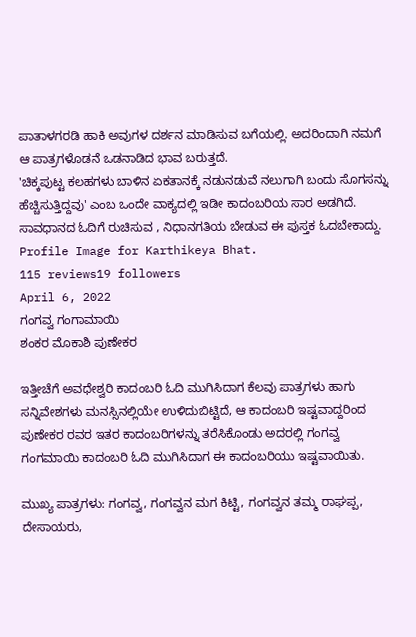ಪಾತಾಳಗರಡಿ ಹಾಕಿ ಅವುಗಳ ದರ್ಶನ ಮಾಡಿಸುವ ಬಗೆಯಲ್ಲಿ. ಅದರಿಂದಾಗಿ ನಮಗೆ ಆ ಪಾತ್ರಗಳೊಡನೆ ಒಡನಾಡಿದ ಭಾವ ಬರುತ್ತದೆ.
'ಚಿಕ್ಕಪುಟ್ಟ ಕಲಹಗಳು ಬಾಳಿನ ಏಕತಾನಕ್ಕೆ ನಡುನಡುವೆ ನಲುಗಾಗಿ ಬಂದು ಸೊಗಸನ್ನು ಹೆಚ್ಚಿಸುತ್ತಿದ್ದವು' ಎಂಬ ಒಂದೇ ವಾಕ್ಯದಲ್ಲಿ ಇಡೀ ಕಾದಂಬರಿಯ ಸಾರ ಅಡಗಿದೆ.
ಸಾವಧಾನದ ಓದಿಗೆ ರುಚಿಸುವ , ನಿಧಾನಗತಿಯ ಬೇಡುವ ಈ ಪುಸ್ತಕ ಓದಬೇಕಾದ್ದು.
Profile Image for Karthikeya Bhat.
115 reviews19 followers
April 6, 2022
ಗಂಗವ್ವ ಗಂಗಾಮಾಯಿ
ಶಂಕರ ಮೊಕಾಶಿ ಪುಣೇಕರ

ಇತ್ತೀಚೆಗೆ ಅವಧೇಶ್ವರಿ ಕಾದಂಬರಿ ಓದಿ ಮುಗಿಸಿದಾಗ ಕೆಲವು ಪಾತ್ರಗಳು ಹಾಗು ಸನ್ನಿವೇಶಗಳು ಮನಸ್ಸಿನಲ್ಲಿಯೇ ಉಳಿದುಬಿಟ್ಟಿದೆ, ಆ ಕಾದಂಬರಿ ಇಷ್ಟವಾದ್ದರಿಂದ ಪುಣೇಕರ ರವರ ಇತರ ಕಾದಂಬರಿಗಳನ್ನು ತರೆಸಿಕೊಂಡು ಅದರಲ್ಲಿ ಗಂಗವ್ವ ಗಂಗಮಾಯಿ ಕಾದಂಬರಿ ಓದಿ ಮುಗಿಸಿದಾಗ ಈ ಕಾದಂಬರಿಯು ಇಷ್ಟವಾಯಿತು.

ಮುಖ್ಯ ಪಾತ್ರಗಳು: ಗಂಗವ್ವ, ಗಂಗವ್ವನ ಮಗ ಕಿಟ್ಟಿ, ಗಂಗವ್ವನ ತಮ್ಮ ರಾಘಪ್ಪ, ದೇಸಾಯರು,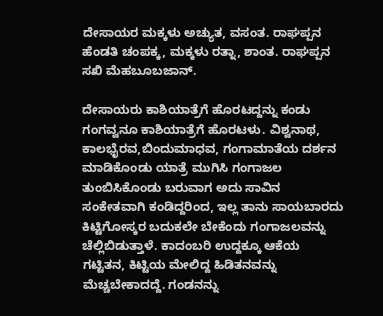ದೇಸಾಯರ ಮಕ್ಕಳು ಅಚ್ಯುತ, ವಸಂತ. ರಾಘಪ್ಪನ ಹೆಂಡತಿ ಚಂಪಕ್ಕ, ಮಕ್ಕಳು ರತ್ನಾ, ಶಾಂತ. ರಾಘಪ್ಪನ ಸಖಿ ಮೆಹಬೂಬಜಾನ್.

ದೇಸಾಯರು ಕಾಶಿಯಾತ್ರೆಗೆ ಹೊರಟದ್ದನ್ನು ಕಂಡು ಗಂಗವ್ವನೂ ಕಾಶಿಯಾತ್ರೆಗೆ ಹೊರಟಳು. ವಿಶ್ವನಾಥ, ಕಾಲಭೈರವ,ಬಿಂದುಮಾಧವ, ಗಂಗಾಮಾತೆಯ ದರ್ಶನ ಮಾಡಿಕೊಂಡು ಯಾತ್ರೆ ಮುಗಿಸಿ ಗಂಗಾಜಲ ತುಂಬಿಸಿಕೊಂಡು ಬರುವಾಗ ಅದು ಸಾವಿನ ಸಂಕೇತವಾಗಿ ಕಂಡಿದ್ದರಿಂದ, ಇಲ್ಲ ತಾನು ಸಾಯಬಾರದು ಕಿಟ್ಟಿಗೋಸ್ಕರ ಬದುಕಲೇ ಬೇಕೆಂದು ಗಂಗಾಜಲವನ್ನು ಚೆಲ್ಲಿಬಿಡುತ್ತಾಳೆ. ಕಾದಂಬರಿ ಉದ್ದಕ್ಕೂ ಆಕೆಯ ಗಟ್ಟಿತನ, ಕಿಟ್ಟಿಯ ಮೇಲಿದ್ದ ಹಿಡಿತನವನ್ನು ಮೆಚ್ಚಬೇಕಾದದ್ದೆ. ಗಂಡನನ್ನು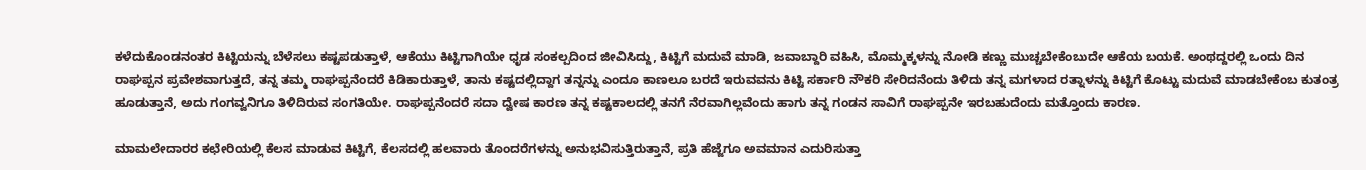ಕಳೆದುಕೊಂಡನಂತರ ಕಿಟ್ಟಿಯನ್ನು ಬೆಳೆಸಲು ಕಷ್ಟಪಡುತ್ತಾಳೆ, ಆಕೆಯು ಕಿಟ್ಟಿಗಾಗಿಯೇ ಧೃಡ ಸಂಕಲ್ಪದಿಂದ ಜೀವಿಸಿದ್ದು, ಕಿಟ್ಟಿಗೆ ಮದುವೆ ಮಾಡಿ, ಜವಾಬ್ದಾರಿ ವಹಿಸಿ, ಮೊಮ್ಮಕ್ಕಳನ್ನು ನೋಡಿ ಕಣ್ಣು ಮುಚ್ಚಬೇಕೆಂಬುದೇ ಆಕೆಯ ಬಯಕೆ. ಅಂಥದ್ದರಲ್ಲಿ ಒಂದು ದಿನ ರಾಘಪ್ಪನ ಪ್ರವೇಶವಾಗುತ್ತದೆ, ತನ್ನ ತಮ್ಮ ರಾಘಪ್ಪನೆಂದರೆ ಕಿಡಿಕಾರುತ್ತಾಳೆ, ತಾನು ಕಷ್ಟದಲ್ಲಿದ್ದಾಗ ತನ್ನನ್ನು ಎಂದೂ ಕಾಣಲೂ ಬರದೆ ಇರುವವನು ಕಿಟ್ಟಿ ಸರ್ಕಾರಿ ನೌಕರಿ ಸೇರಿದನೆಂದು ತಿಳಿದು ತನ್ನ ಮಗಳಾದ ರತ್ನಾಳನ್ನು ಕಿಟ್ಟಿಗೆ ಕೊಟ್ಟು ಮದುವೆ ಮಾಡಬೇಕೆಂಬ ಕುತಂತ್ರ ಹೂಡುತ್ತಾನೆ, ಅದು ಗಂಗವ್ವನಿಗೂ ತಿಳಿದಿರುವ ಸಂಗತಿಯೇ. ರಾಘಪ್ಪನೆಂದರೆ ಸದಾ ದ್ವೇಷ ಕಾರಣ ತನ್ನ ಕಷ್ಟಕಾಲದಲ್ಲಿ ತನಗೆ ನೆರವಾಗಿಲ್ಲವೆಂದು ಹಾಗು ತನ್ನ ಗಂಡನ ಸಾವಿಗೆ ರಾಘಪ್ಪನೇ ಇರಬಹುದೆಂದು ಮತ್ತೊಂದು ಕಾರಣ.

ಮಾಮಲೇದಾರರ ಕಛೇರಿಯಲ್ಲಿ ಕೆಲಸ ಮಾಡುವ ಕಿಟ್ಟಿಗೆ, ಕೆಲಸದಲ್ಲಿ ಹಲವಾರು ತೊಂದರೆಗಳನ್ನು ಅನುಭವಿಸುತ್ತಿರುತ್ತಾನೆ, ಪ್ರತಿ ಹೆಜ್ಜೆಗೂ ಅವಮಾನ ಎದುರಿಸುತ್ತಾ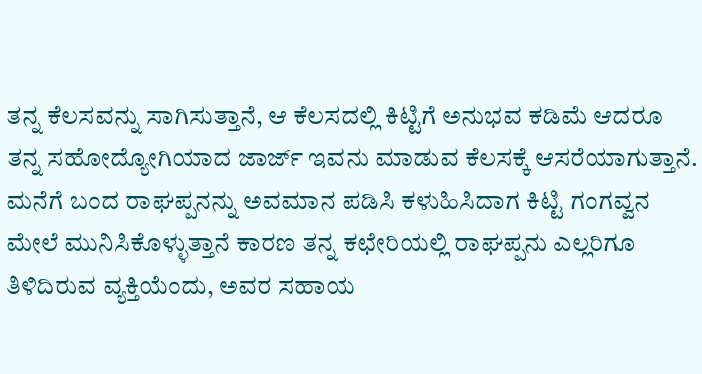ತನ್ನ ಕೆಲಸವನ್ನು ಸಾಗಿಸುತ್ತಾನೆ, ಆ ಕೆಲಸದಲ್ಲಿ ಕಿಟ್ಟಿಗೆ ಅನುಭವ ಕಡಿಮೆ ಆದರೂ ತನ್ನ ಸಹೋದ್ಯೋಗಿಯಾದ ಜಾರ್ಜ್ ಇವನು ಮಾಡುವ ಕೆಲಸಕ್ಕೆ ಆಸರೆಯಾಗುತ್ತಾನೆ. ಮನೆಗೆ ಬಂದ ರಾಘಪ್ಪನನ್ನು ಅವಮಾನ ಪಡಿಸಿ ಕಳುಹಿಸಿದಾಗ ಕಿಟ್ಟಿ ಗಂಗವ್ವನ ಮೇಲೆ ಮುನಿಸಿಕೊಳ್ಳುತ್ತಾನೆ ಕಾರಣ ತನ್ನ ಕಛೇರಿಯಲ್ಲಿ ರಾಘಪ್ಪನು ಎಲ್ಲರಿಗೂ ತಿಳಿದಿರುವ ವ್ಯಕ್ತಿಯೆಂದು, ಅವರ ಸಹಾಯ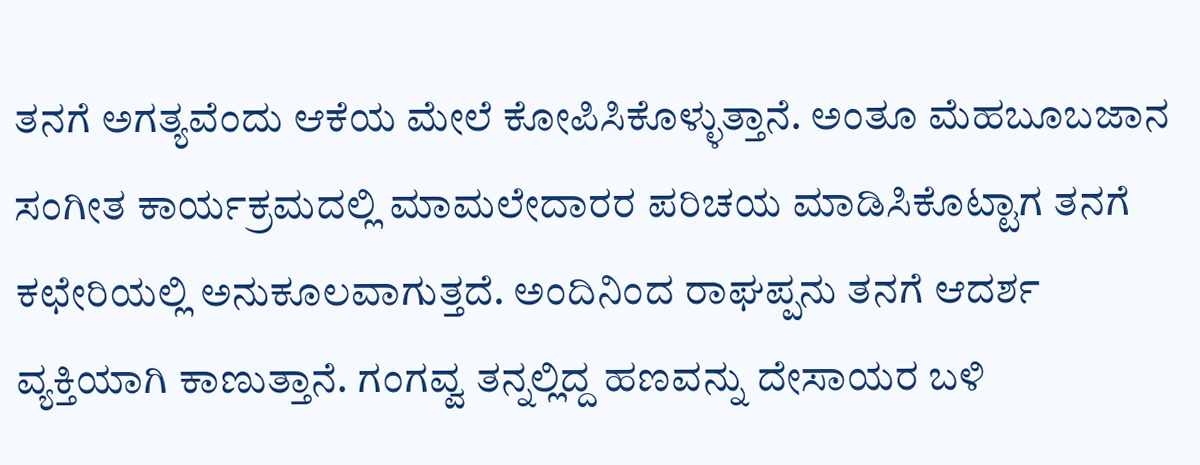ತನಗೆ ಅಗತ್ಯವೆಂದು ಆಕೆಯ ಮೇಲೆ ಕೋಪಿಸಿಕೊಳ್ಳುತ್ತಾನೆ. ಅಂತೂ ಮೆಹಬೂಬಜಾನ ಸಂಗೀತ ಕಾರ್ಯಕ್ರಮದಲ್ಲಿ ಮಾಮಲೇದಾರರ ಪರಿಚಯ ಮಾಡಿಸಿಕೊಟ್ಟಾಗ ತನಗೆ ಕಛೇರಿಯಲ್ಲಿ ಅನುಕೂಲವಾಗುತ್ತದೆ. ಅಂದಿನಿಂದ ರಾಘಪ್ಪನು ತನಗೆ ಆದರ್ಶ ವ್ಯಕ್ತಿಯಾಗಿ ಕಾಣುತ್ತಾನೆ. ಗಂಗವ್ವ ತನ್ನಲ್ಲಿದ್ದ ಹಣವನ್ನು ದೇಸಾಯರ ಬಳಿ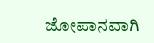ಜೋಪಾನವಾಗಿ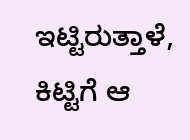ಇಟ್ಟಿರುತ್ತಾಳೆ, ಕಿಟ್ಟಿಗೆ ಆ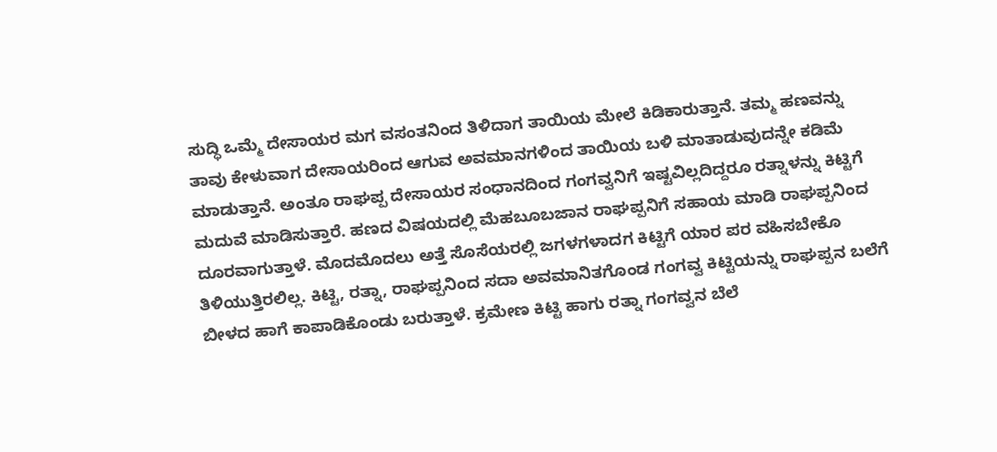ಸುದ್ಧಿ ಒಮ್ಮೆ ದೇಸಾಯರ ಮಗ ವಸಂತನಿಂದ ತಿಳಿದಾಗ ತಾಯಿಯ ಮೇಲೆ ಕಿಡಿಕಾರುತ್ತಾನೆ. ತಮ್ಮ ಹಣವನ್ನು ತಾವು ಕೇಳುವಾಗ ದೇಸಾಯರಿಂದ ಆಗುವ ಅವಮಾನಗಳಿಂದ ತಾಯಿಯ ಬಳಿ ಮಾತಾಡುವುದನ್ನೇ ಕಡಿಮೆ ಮಾಡುತ್ತಾನೆ. ಅಂತೂ ರಾಘಪ್ಪ ದೇಸಾಯರ ಸಂಧಾನದಿಂದ ಗಂಗವ್ವನಿಗೆ ಇಷ್ಟವಿಲ್ಲದಿದ್ದರೂ ರತ್ನಾಳನ್ನು ಕಿಟ್ಟಿಗೆ ಮದುವೆ ಮಾಡಿಸುತ್ತಾರೆ. ಹಣದ ವಿಷಯದಲ್ಲಿ ಮೆಹಬೂಬಜಾನ ರಾಘಪ್ಪನಿಗೆ ಸಹಾಯ ಮಾಡಿ ರಾಘಪ್ಪನಿಂದ ದೂರವಾಗುತ್ತಾಳೆ. ಮೊದಮೊದಲು ಅತ್ತೆ ಸೊಸೆಯರಲ್ಲಿ ಜಗಳಗಳಾದಗ ಕಿಟ್ಟಿಗೆ ಯಾರ ಪರ ವಹಿಸಬೇಕೊ ತಿಳಿಯುತ್ತಿರಲಿಲ್ಲ. ಕಿಟ್ಟಿ, ರತ್ನಾ, ರಾಘಪ್ಪನಿಂದ ಸದಾ ಅವಮಾನಿತಗೊಂಡ ಗಂಗವ್ವ ಕಿಟ್ಟಿಯನ್ನು ರಾಘಪ್ಪನ ಬಲೆಗೆ ಬೀಳದ ಹಾಗೆ ಕಾಪಾಡಿಕೊಂಡು ಬರುತ್ತಾಳೆ. ಕ್ರಮೇಣ ಕಿಟ್ಟಿ ಹಾಗು ರತ್ನಾ ಗಂಗವ್ವನ ಬೆಲೆ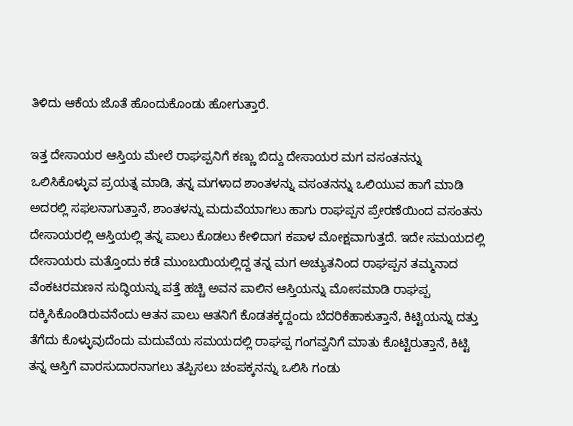ತಿಳಿದು ಆಕೆಯ ಜೊತೆ ಹೊಂದುಕೊಂಡು ಹೋಗುತ್ತಾರೆ.

ಇತ್ತ ದೇಸಾಯರ ಆಸ್ತಿಯ ಮೇಲೆ ರಾಘಪ್ಪನಿಗೆ ಕಣ್ಣು ಬಿದ್ದು ದೇಸಾಯರ ಮಗ ವಸಂತನನ್ನು ಒಲಿಸಿಕೊಳ್ಳುವ ಪ್ರಯತ್ನ ಮಾಡಿ, ತನ್ನ ಮಗಳಾದ ಶಾಂತಳನ್ನು ವಸಂತನನ್ನು ಒಲಿಯುವ ಹಾಗೆ ಮಾಡಿ ಅದರಲ್ಲಿ ಸಫಲನಾಗುತ್ತಾನೆ, ಶಾಂತಳನ್ನು ಮದುವೆಯಾಗಲು ಹಾಗು ರಾಘಪ್ಪನ ಪ್ರೇರಣೆಯಿಂದ ವಸಂತನು ದೇಸಾಯರಲ್ಲಿ ಆಸ್ತಿಯಲ್ಲಿ ತನ್ನ ಪಾಲು ಕೊಡಲು ಕೇಳಿದಾಗ ಕಪಾಳ ಮೋಕ್ಷವಾಗುತ್ತದೆ. ಇದೇ ಸಮಯದಲ್ಲಿ ದೇಸಾಯರು ಮತ್ತೊಂದು ಕಡೆ ಮುಂಬಯಿಯಲ್ಲಿದ್ದ ತನ್ನ ಮಗ ಅಚ್ಯುತನಿಂದ ರಾಘಪ್ಪನ ತಮ್ಮನಾದ ವೆಂಕಟರಮಣನ ಸುದ್ಧಿಯನ್ನು ಪತ್ತೆ ಹಚ್ಚಿ ಅವನ ಪಾಲಿನ ಆಸ್ತಿಯನ್ನು ಮೋಸಮಾಡಿ ರಾಘಪ್ಪ ದಕ್ಕಿಸಿಕೊಂಡಿರುವನೆಂದು ಆತನ ಪಾಲು ಆತನಿಗೆ ಕೊಡತಕ್ಕದ್ದಂದು ಬೆದರಿಕೆಹಾಕುತ್ತಾನೆ, ಕಿಟ್ಟಿಯನ್ನು ದತ್ತು ತೆಗೆದು ಕೊಳ್ಳುವುದೆಂದು ಮದುವೆಯ ಸಮಯದಲ್ಲಿ ರಾಘಪ್ಪ ಗಂಗವ್ವನಿಗೆ ಮಾತು ಕೊಟ್ಟಿರುತ್ತಾನೆ, ಕಿಟ್ಟಿ ತನ್ನ ಆಸ್ತಿಗೆ ವಾರಸುದಾರನಾಗಲು ತಪ್ಪಿಸಲು ಚಂಪಕ್ಕನನ್ನು ಒಲಿಸಿ ಗಂಡು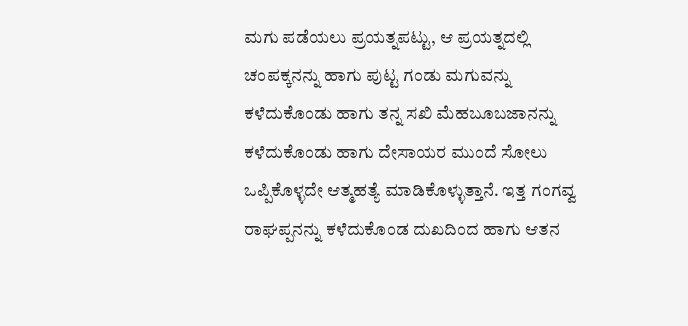ಮಗು ಪಡೆಯಲು ಪ್ರಯತ್ನಪಟ್ಟು, ಆ ಪ್ರಯತ್ನದಲ್ಲಿ ಚಂಪಕ್ಕನನ್ನು ಹಾಗು ಪುಟ್ಟ ಗಂಡು ಮಗುವನ್ನು ಕಳೆದುಕೊಂಡು ಹಾಗು ತನ್ನ ಸಖಿ ಮೆಹಬೂಬಜಾನನ್ನು ಕಳೆದುಕೊಂಡು ಹಾಗು ದೇಸಾಯರ ಮುಂದೆ ಸೋಲು ಒಪ್ಪಿಕೊಳ್ಳದೇ ಆತ್ಮಹತ್ಯೆ ಮಾಡಿಕೊಳ್ಳುತ್ತಾನೆ. ಇತ್ತ ಗಂಗವ್ವ ರಾಘಪ್ಪನನ್ನು ಕಳೆದುಕೊಂಡ ದುಖದಿಂದ ಹಾಗು ಆತನ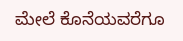ಮೇಲೆ ಕೊನೆಯವರೆಗೂ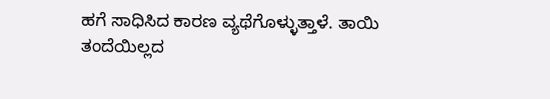ಹಗೆ ಸಾಧಿಸಿದ ಕಾರಣ ವ್ಯಥೆಗೊಳ್ಳುತ್ತಾಳೆ. ತಾಯಿ ತಂದೆಯಿಲ್ಲದ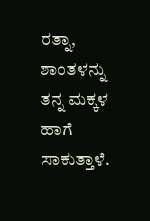ರತ್ನಾ, ಶಾಂತಳನ್ನು ತನ್ನ ಮಕ್ಕಳ ಹಾಗೆ ಸಾಕುತ್ತಾಳೆ.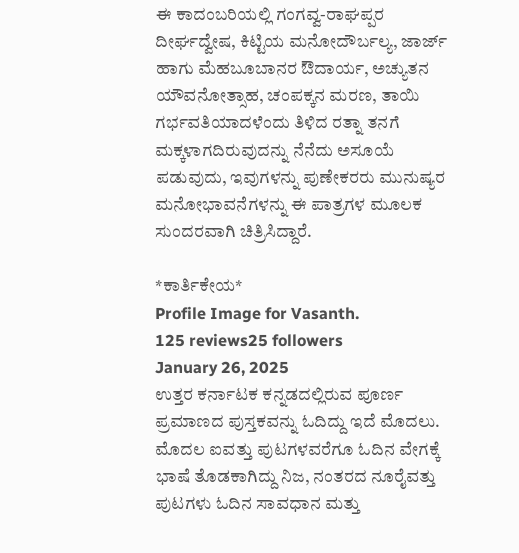ಈ ಕಾದಂಬರಿಯಲ್ಲಿ ಗಂಗವ್ವ-ರಾಘಪ್ಪರ ದೀರ್ಘದ್ವೇಷ, ಕಿಟ್ಟಿಯ ಮನೋದೌರ್ಬಲ್ಯ, ಜಾರ್ಜ್ ಹಾಗು ಮೆಹಬೂಬಾನರ ಔದಾರ್ಯ, ಅಚ್ಯುತನ ಯೌವನೋತ್ಸಾಹ, ಚಂಪಕ್ಕನ ಮರಣ, ತಾಯಿ ಗರ್ಭವತಿಯಾದಳೆಂದು ತಿಳಿದ ರತ್ನಾ ತನಗೆ ಮಕ್ಕಳಾಗದಿರುವುದನ್ನು ನೆನೆದು ಅಸೂಯೆ ಪಡುವುದು, ಇವುಗಳನ್ನು ಪುಣೇಕರರು ಮುನುಷ್ಯರ ಮನೋಭಾವನೆಗಳನ್ನು ಈ ಪಾತ್ರಗಳ ಮೂಲಕ ಸುಂದರವಾಗಿ ಚಿತ್ರಿಸಿದ್ದಾರೆ.

*ಕಾರ್ತಿಕೇಯ*
Profile Image for Vasanth.
125 reviews25 followers
January 26, 2025
ಉತ್ತರ ಕರ್ನಾಟಕ ಕನ್ನಡದಲ್ಲಿರುವ ಪೂರ್ಣ ಪ್ರಮಾಣದ ಪುಸ್ತಕವನ್ನು ಓದಿದ್ದು ಇದೆ ಮೊದಲು. ಮೊದಲ ಐವತ್ತು ಪುಟಗಳವರೆಗೂ ಓದಿನ ವೇಗಕ್ಕೆ ಭಾಷೆ ತೊಡಕಾಗಿದ್ದು ನಿಜ, ನಂತರದ ನೂರೈವತ್ತು ಪುಟಗಳು ಓದಿನ ಸಾವಧಾನ ಮತ್ತು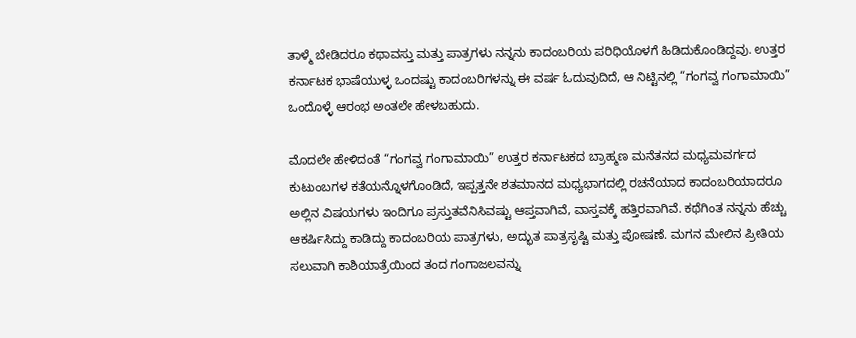ತಾಳ್ಮೆ ಬೇಡಿದರೂ ಕಥಾವಸ್ತು ಮತ್ತು ಪಾತ್ರಗಳು ನನ್ನನು ಕಾದಂಬರಿಯ ಪರಿಧಿಯೊಳಗೆ ಹಿಡಿದುಕೊಂಡಿದ್ದವು. ಉತ್ತರ ಕರ್ನಾಟಕ ಭಾಷೆಯುಳ್ಳ ಒಂದಷ್ಟು ಕಾದಂಬರಿಗಳನ್ನು ಈ ವರ್ಷ ಓದುವುದಿದೆ, ಆ ನಿಟ್ಟಿನಲ್ಲಿ “ಗಂಗವ್ವ ಗಂಗಾಮಾಯಿ” ಒಂದೊಳ್ಳೆ ಆರಂಭ ಅಂತಲೇ ಹೇಳಬಹುದು.

ಮೊದಲೇ ಹೇಳಿದಂತೆ “ಗಂಗವ್ವ ಗಂಗಾಮಾಯಿ” ಉತ್ತರ ಕರ್ನಾಟಕದ ಬ್ರಾಹ್ಮಣ ಮನೆತನದ ಮಧ್ಯಮವರ್ಗದ ಕುಟುಂಬಗಳ ಕತೆಯನ್ನೊಳಗೊಂಡಿದೆ, ಇಪ್ಪತ್ತನೇ ಶತಮಾನದ ಮಧ್ಯಭಾಗದಲ್ಲಿ ರಚನೆಯಾದ ಕಾದಂಬರಿಯಾದರೂ ಅಲ್ಲಿನ ವಿಷಯಗಳು ಇಂದಿಗೂ ಪ್ರಸ್ತುತವೆನಿಸಿವಷ್ಟು ಆಪ್ತವಾಗಿವೆ, ವಾಸ್ತವಕ್ಕೆ ಹತ್ತಿರವಾಗಿವೆ. ಕಥೆಗಿಂತ ನನ್ನನು ಹೆಚ್ಚು ಆಕರ್ಷಿಸಿದ್ದು ಕಾಡಿದ್ದು ಕಾದಂಬರಿಯ ಪಾತ್ರಗಳು, ಅದ್ಭುತ ಪಾತ್ರಸೃಷ್ಟಿ ಮತ್ತು ಪೋಷಣೆ. ಮಗನ ಮೇಲಿನ ಪ್ರೀತಿಯ ಸಲುವಾಗಿ ಕಾಶಿಯಾತ್ರೆಯಿಂದ ತಂದ ಗಂಗಾಜಲವನ್ನು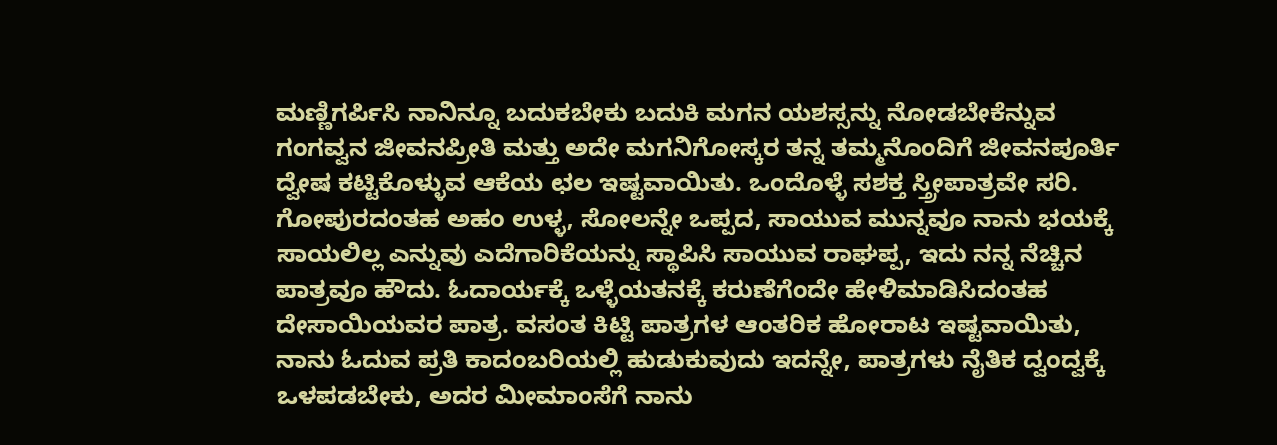ಮಣ್ಣಿಗರ್ಪಿಸಿ ನಾನಿನ್ನೂ ಬದುಕಬೇಕು ಬದುಕಿ ಮಗನ ಯಶಸ್ಸನ್ನು ನೋಡಬೇಕೆನ್ನುವ ಗಂಗವ್ವನ ಜೀವನಪ್ರೀತಿ ಮತ್ತು ಅದೇ ಮಗನಿಗೋಸ್ಕರ ತನ್ನ ತಮ್ಮನೊಂದಿಗೆ ಜೀವನಪೂರ್ತಿ ದ್ವೇಷ ಕಟ್ಟಿಕೊಳ್ಳುವ ಆಕೆಯ ಛಲ ಇಷ್ಟವಾಯಿತು. ಒಂದೊಳ್ಳೆ ಸಶಕ್ತ ಸ್ತ್ರೀಪಾತ್ರವೇ ಸರಿ. ಗೋಪುರದಂತಹ ಅಹಂ ಉಳ್ಳ, ಸೋಲನ್ನೇ ಒಪ್ಪದ, ಸಾಯುವ ಮುನ್ನವೂ ನಾನು ಭಯಕ್ಕೆ ಸಾಯಲಿಲ್ಲ ಎನ್ನುವು ಎದೆಗಾರಿಕೆಯನ್ನು ಸ್ಥಾಪಿಸಿ ಸಾಯುವ ರಾಘಪ್ಪ, ಇದು ನನ್ನ ನೆಚ್ಚಿನ ಪಾತ್ರವೂ ಹೌದು. ಓದಾರ್ಯಕ್ಕೆ ಒಳ್ಳೆಯತನಕ್ಕೆ ಕರುಣೆಗೆಂದೇ ಹೇಳಿಮಾಡಿಸಿದಂತಹ ದೇಸಾಯಿಯವರ ಪಾತ್ರ. ವಸಂತ ಕಿಟ್ಟಿ ಪಾತ್ರಗಳ ಆಂತರಿಕ ಹೋರಾಟ ಇಷ್ಟವಾಯಿತು, ನಾನು ಓದುವ ಪ್ರತಿ ಕಾದಂಬರಿಯಲ್ಲಿ ಹುಡುಕುವುದು ಇದನ್ನೇ, ಪಾತ್ರಗಳು ನೈತಿಕ ದ್ವಂದ್ವಕ್ಕೆ ಒಳಪಡಬೇಕು, ಅದರ ಮೀಮಾಂಸೆಗೆ ನಾನು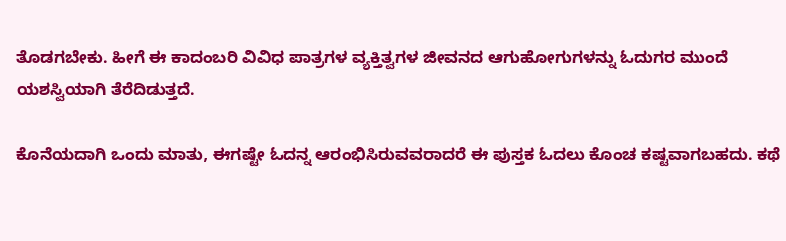ತೊಡಗಬೇಕು. ಹೀಗೆ ಈ ಕಾದಂಬರಿ ವಿವಿಧ ಪಾತ್ರಗಳ ವ್ಯಕ್ತಿತ್ವಗಳ ಜೀವನದ ಆಗುಹೋಗುಗಳನ್ನು ಓದುಗರ ಮುಂದೆ ಯಶಸ್ವಿಯಾಗಿ ತೆರೆದಿಡುತ್ತದೆ.

ಕೊನೆಯದಾಗಿ ಒಂದು ಮಾತು, ಈಗಷ್ಟೇ ಓದನ್ನ ಆರಂಭಿಸಿರುವವರಾದರೆ ಈ ಪುಸ್ತಕ ಓದಲು ಕೊಂಚ ಕಷ್ಟವಾಗಬಹದು. ಕಥೆ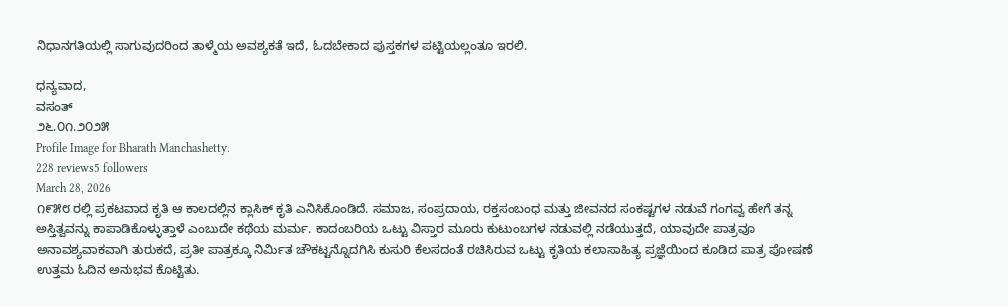ನಿಧಾನಗತಿಯಲ್ಲಿ ಸಾಗುವುದರಿಂದ ತಾಳ್ಮೆಯ ಅವಶ್ಯಕತೆ ಇದೆ, ಓದಬೇಕಾದ ಪುಸ್ತಕಗಳ ಪಟ್ಟಿಯಲ್ಲಂತೂ ಇರಲಿ.

ಧನ್ಯವಾದ,
ವಸಂತ್
೨೬.೦೧.೨೦೨೫
Profile Image for Bharath Manchashetty.
228 reviews5 followers
March 28, 2026
೧೯೫೮ ರಲ್ಲಿ ಪ್ರಕಟವಾದ ಕೃತಿ ಆ ಕಾಲದಲ್ಲಿನ ಕ್ಲಾಸಿಕ್ ಕೃತಿ ಎನಿಸಿಕೊಂಡಿದೆ. ಸಮಾಜ, ಸಂಪ್ರದಾಯ, ರಕ್ತಸಂಬಂಧ ಮತ್ತು ಜೀವನದ ಸಂಕಷ್ಟಗಳ ನಡುವೆ ಗಂಗವ್ವ ಹೇಗೆ ತನ್ನ ಅಸ್ತಿತ್ವವನ್ನು ಕಾಪಾಡಿಕೊಳ್ಳುತ್ತಾಳೆ ಎಂಬುದೇ ಕಥೆಯ ಮರ್ಮ. ಕಾದಂಬರಿಯ ಒಟ್ಟು ವಿಸ್ತಾರ ಮೂರು ಕುಟುಂಬಗಳ ನಡುವಲ್ಲಿ ನಡೆಯುತ್ತದೆ, ಯಾವುದೇ ಪಾತ್ರವೂ ಅನಾವಶ್ಯವಾಕವಾಗಿ ತುರುಕದೆ, ಪ್ರತೀ ಪಾತ್ರಕ್ಕೂ ನಿರ್ಮಿತ ಚೌಕಟ್ಟನ್ನೊದಗಿಸಿ ಕುಸುರಿ ಕೆಲಸದಂತೆ ರಚಿಸಿರುವ ಒಟ್ಟು ಕೃತಿಯ ಕಲಾಸಾಹಿತ್ಯ ಪ್ರಜ್ಞೆಯಿಂದ ಕೂಡಿದ ಪಾತ್ರ ಪೋಷಣೆ ಉತ್ತಮ ಓದಿನ ಅನುಭವ ಕೊಟ್ಟಿತು.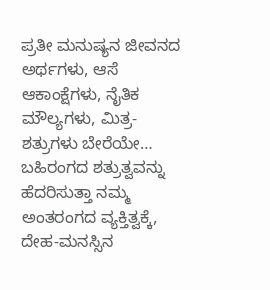ಪ್ರತೀ ಮನುಷ್ಯನ ಜೀವನದ ಅರ್ಥಗಳು, ಆಸೆ ಆಕಾಂಕ್ಷೆಗಳು, ನೈತಿಕ ಮೌಲ್ಯಗಳು, ಮಿತ್ರ-ಶತ್ರುಗಳು ಬೇರೆಯೇ… ಬಹಿರಂಗದ ಶತ್ರುತ್ವವನ್ನು ಹೆದರಿಸುತ್ತಾ ನಮ್ಮ ಅಂತರಂಗದ ವ್ಯಕ್ತಿತ್ವಕ್ಕೆ, ದೇಹ-ಮನಸ್ಸಿನ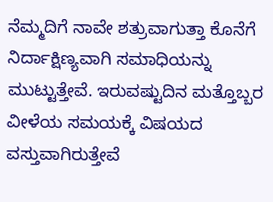ನೆಮ್ಮದಿಗೆ ನಾವೇ ಶತ್ರುವಾಗುತ್ತಾ ಕೊನೆಗೆ ನಿರ್ದಾಕ್ಷಿಣ್ಯವಾಗಿ ಸಮಾಧಿಯನ್ನು ಮುಟ್ಟುತ್ತೇವೆ. ಇರುವಷ್ಟುದಿನ ಮತ್ತೊಬ್ಬರ ವೀಳೆಯ ಸಮಯಕ್ಕೆ ವಿಷಯದ ವಸ್ತುವಾಗಿರುತ್ತೇವೆ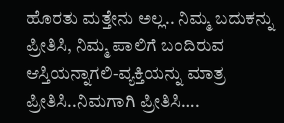ಹೊರತು ಮತ್ತೇನು ಅಲ್ಲ.. ನಿಮ್ಮ ಬದುಕನ್ನು ಪ್ರೀತಿಸಿ, ನಿಮ್ಮ ಪಾಲಿಗೆ ಬಂದಿರುವ ಆಸ್ತಿಯನ್ನಾಗಲಿ-ವ್ಯಕ್ತಿಯನ್ನು ಮಾತ್ರ ಪ್ರೀತಿಸಿ..ನಿಮಗಾಗಿ ಪ್ರೀತಿಸಿ….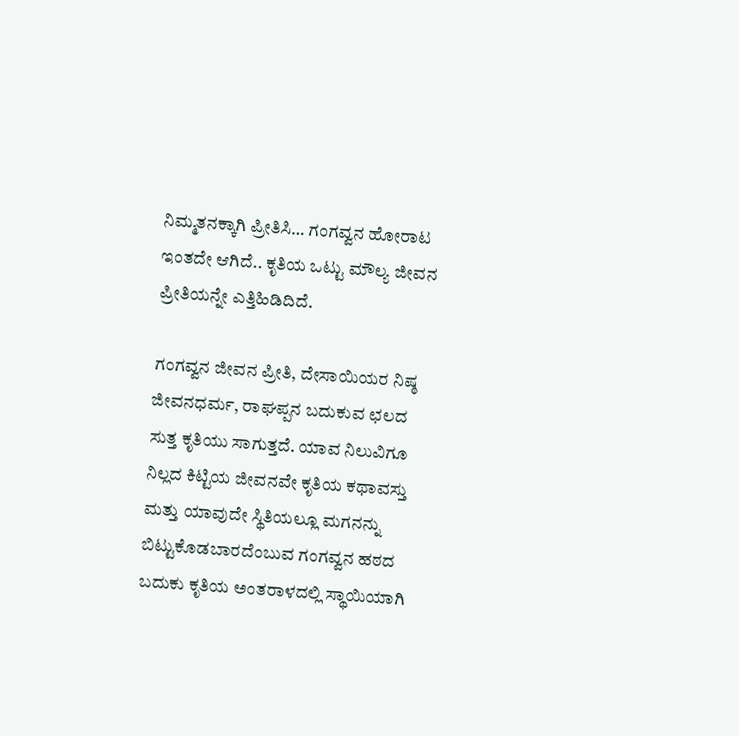ನಿಮ್ಮತನಕ್ಕಾಗಿ ಪ್ರೀತಿಸಿ… ಗಂಗವ್ವನ ಹೋರಾಟ ಇಂತದೇ ಆಗಿದೆ.. ಕೃತಿಯ ಒಟ್ಟು ಮೌಲ್ಯ ಜೀವನ ಪ್ರೀತಿಯನ್ನೇ ಎತ್ತಿಹಿಡಿದಿದೆ.

ಗಂಗವ್ವನ ಜೀವನ ಪ್ರೀತಿ, ದೇಸಾಯಿಯರ ನಿಷ್ಠ ಜೀವನಧರ್ಮ, ರಾಘಪ್ಪನ ಬದುಕುವ ಛಲದ ಸುತ್ತ ಕೃತಿಯು ಸಾಗುತ್ತದೆ. ಯಾವ ನಿಲುವಿಗೂ ನಿಲ್ಲದ ಕಿಟ್ಟಿಯ ಜೀವನವೇ ಕೃತಿಯ ಕಥಾವಸ್ತು ಮತ್ತು ಯಾವುದೇ ಸ್ಥಿತಿಯಲ್ಲೂ ಮಗನನ್ನು ಬಿಟ್ಟುಕೊಡಬಾರದೆಂಬುವ ಗಂಗವ್ವನ ಹಠದ ಬದುಕು ಕೃತಿಯ ಅಂತರಾಳದಲ್ಲಿ ಸ್ಥಾಯಿಯಾಗಿ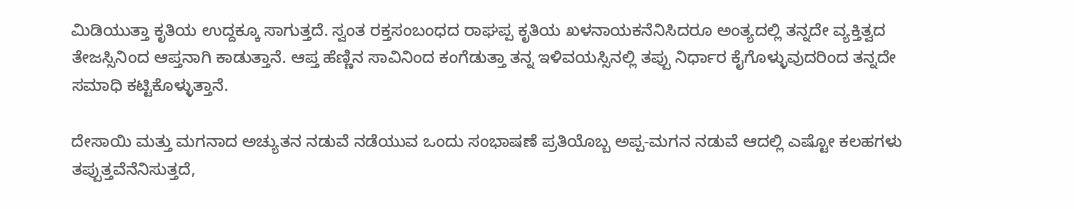ಮಿಡಿಯುತ್ತಾ ಕೃತಿಯ ಉದ್ದಕ್ಕೂ ಸಾಗುತ್ತದೆ. ಸ್ವಂತ ರಕ್ತಸಂಬಂಧದ ರಾಘಪ್ಪ ಕೃತಿಯ ಖಳನಾಯಕನೆನಿಸಿದರೂ ಅಂತ್ಯದಲ್ಲಿ ತನ್ನದೇ ವ್ಯಕ್ತಿತ್ವದ ತೇಜಸ್ಸಿನಿಂದ ಆಪ್ತನಾಗಿ ಕಾಡುತ್ತಾನೆ. ಆಪ್ತ ಹೆಣ್ಣಿನ ಸಾವಿನಿಂದ ಕಂಗೆಡುತ್ತಾ ತನ್ನ ಇಳಿವಯಸ್ಸಿನಲ್ಲಿ ತಪ್ಪು ನಿರ್ಧಾರ ಕೈಗೊಳ್ಳುವುದರಿಂದ ತನ್ನದೇ ಸಮಾಧಿ ಕಟ್ಟಿಕೊಳ್ಳುತ್ತಾನೆ.

ದೇಸಾಯಿ ಮತ್ತು ಮಗನಾದ ಅಚ್ಯುತನ ನಡುವೆ ನಡೆಯುವ ಒಂದು ಸಂಭಾಷಣೆ ಪ್ರತಿಯೊಬ್ಬ ಅಪ್ಪ-ಮಗನ ನಡುವೆ ಆದಲ್ಲಿ ಎಷ್ಟೋ ಕಲಹಗಳು ತಪ್ಪುತ್ತವೆನೆನಿಸುತ್ತದೆ,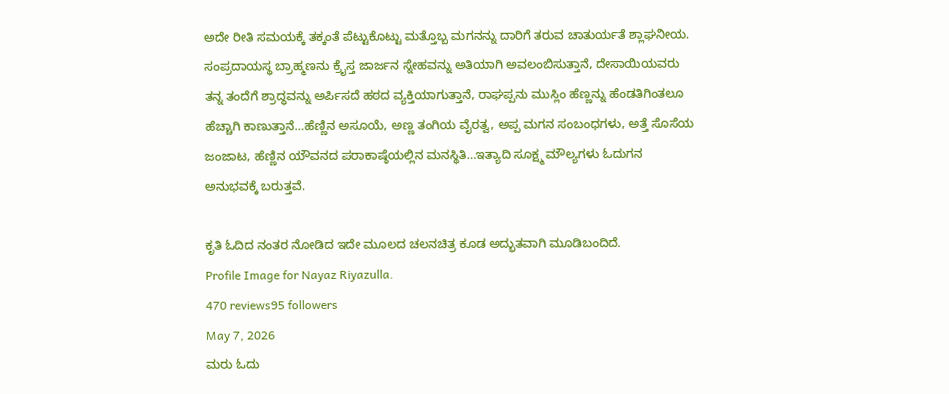ಅದೇ ರೀತಿ ಸಮಯಕ್ಕೆ ತಕ್ಕಂತೆ ಪೆಟ್ಟುಕೊಟ್ಟು ಮತ್ತೊಬ್ಬ ಮಗನನ್ನು ದಾರಿಗೆ ತರುವ ಚಾತುರ್ಯತೆ ಶ್ಲಾಘನೀಯ. ಸಂಪ್ರದಾಯಸ್ಥ ಬ್ರಾಹ್ಮಣನು ಕ್ರೈಸ್ತ ಜಾರ್ಜನ ಸ್ನೇಹವನ್ನು ಅತಿಯಾಗಿ ಅವಲಂಬಿಸುತ್ತಾನೆ, ದೇಸಾಯಿಯವರು ತನ್ನ ತಂದೆಗೆ ಶ್ರಾದ್ಧವನ್ನು ಅರ್ಪಿಸದೆ ಹಠದ ವ್ಯಕ್ತಿಯಾಗುತ್ತಾನೆ, ರಾಘಪ್ಪನು ಮುಸ್ಲಿಂ ಹೆಣ್ಣನ್ನು ಹೆಂಡತಿಗಿಂತಲೂ ಹೆಚ್ಚಾಗಿ ಕಾಣುತ್ತಾನೆ…ಹೆಣ್ಣಿನ ಅಸೂಯೆ, ಅಣ್ಣ ತಂಗಿಯ ವೈರತ್ವ, ಅಪ್ಪ ಮಗನ ಸಂಬಂಧಗಳು, ಅತ್ತೆ ಸೊಸೆಯ ಜಂಜಾಟ, ಹೆಣ್ಣಿನ ಯೌವನದ ಪರಾಕಾಷ್ಠೆಯಲ್ಲಿನ ಮನಸ್ಥಿತಿ…ಇತ್ಯಾದಿ ಸೂಕ್ಷ್ಮ ಮೌಲ್ಯಗಳು ಓದುಗನ ಅನುಭವಕ್ಕೆ ಬರುತ್ತವೆ.

ಕೃತಿ ಓದಿದ ನಂತರ ನೋಡಿದ ಇದೇ ಮೂಲದ ಚಲನಚಿತ್ರ ಕೂಡ ಅದ್ಭುತವಾಗಿ ಮೂಡಿಬಂದಿದೆ.
Profile Image for Nayaz Riyazulla.
470 reviews95 followers
May 7, 2026
ಮರು ಓದು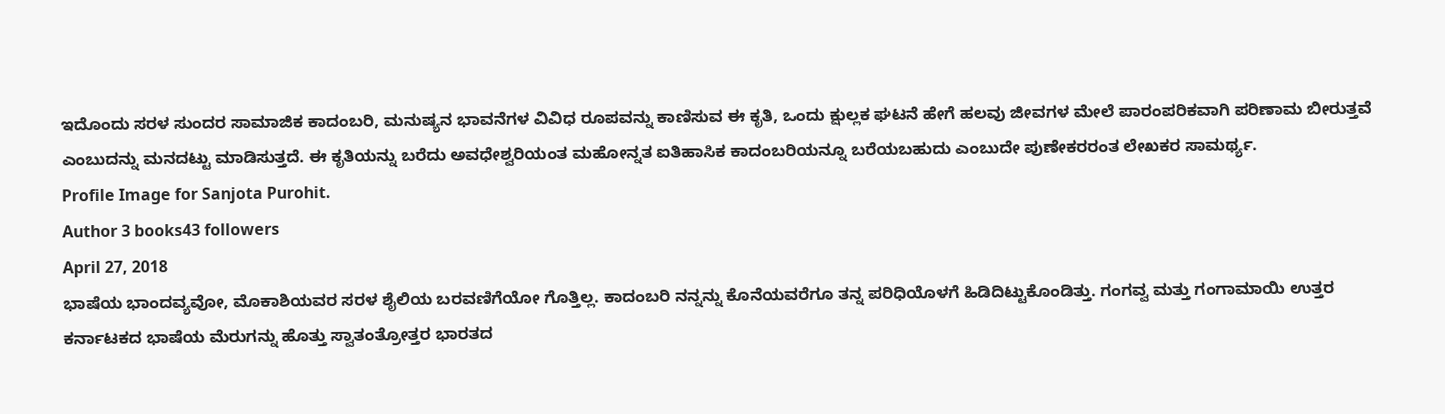ಇದೊಂದು ಸರಳ ಸುಂದರ ಸಾಮಾಜಿಕ ಕಾದಂಬರಿ, ಮನುಷ್ಯನ ಭಾವನೆಗಳ ವಿವಿಧ ರೂಪವನ್ನು ಕಾಣಿಸುವ ಈ ಕೃತಿ, ಒಂದು ಕ್ಷುಲ್ಲಕ ಘಟನೆ ಹೇಗೆ ಹಲವು ಜೀವಗಳ ಮೇಲೆ ಪಾರಂಪರಿಕವಾಗಿ ಪರಿಣಾಮ ಬೀರುತ್ತವೆ ಎಂಬುದನ್ನು ಮನದಟ್ಟು ಮಾಡಿಸುತ್ತದೆ. ಈ ಕೃತಿಯನ್ನು ಬರೆದು ಅವಧೇಶ್ವರಿಯಂತ ಮಹೋನ್ನತ ಐತಿಹಾಸಿಕ ಕಾದಂಬರಿಯನ್ನೂ ಬರೆಯಬಹುದು ಎಂಬುದೇ ಪುಣೇಕರರಂತ ಲೇಖಕರ ಸಾಮರ್ಥ್ಯ.
Profile Image for Sanjota Purohit.
Author 3 books43 followers
April 27, 2018
ಭಾಷೆಯ ಭಾಂದವ್ಯವೋ, ಮೊಕಾಶಿಯವರ ಸರಳ ಶೈಲಿಯ ಬರವಣಿಗೆಯೋ ಗೊತ್ತಿಲ್ಲ. ಕಾದಂಬರಿ ನನ್ನನ್ನು ಕೊನೆಯವರೆಗೂ ತನ್ನ ಪರಿಧಿಯೊಳಗೆ ಹಿಡಿದಿಟ್ಟುಕೊಂಡಿತ್ತು. ಗಂಗವ್ವ ಮತ್ತು ಗಂಗಾಮಾಯಿ ಉತ್ತರ ಕರ್ನಾಟಕದ ಭಾಷೆಯ ಮೆರುಗನ್ನು ಹೊತ್ತು ಸ್ವಾತಂತ್ರೋತ್ತರ ಭಾರತದ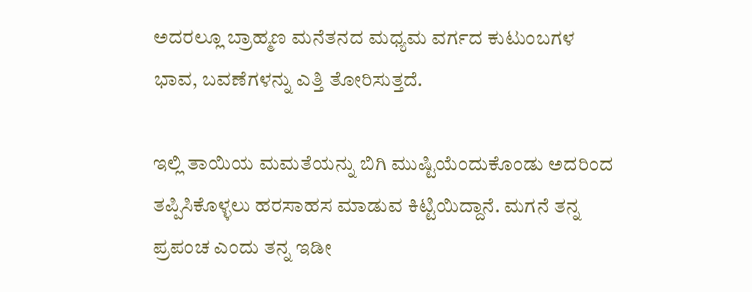ಅದರಲ್ಲೂ ಬ್ರಾಹ್ಮಣ ಮನೆತನದ ಮಧ್ಯಮ ವರ್ಗದ ಕುಟುಂಬಗಳ ಭಾವ, ಬವಣೆಗಳನ್ನು ಎತ್ತಿ ತೋರಿಸುತ್ತದೆ.

ಇಲ್ಲಿ ತಾಯಿಯ ಮಮತೆಯನ್ನು ಬಿಗಿ ಮುಷ್ಟಿಯೆಂದುಕೊಂಡು ಅದರಿಂದ ತಪ್ಪಿಸಿಕೊಳ್ಳಲು ಹರಸಾಹಸ ಮಾಡುವ ಕಿಟ್ಟಿಯಿದ್ದಾನೆ. ಮಗನೆ ತನ್ನ ಪ್ರಪಂಚ ಎಂದು ತನ್ನ ಇಡೀ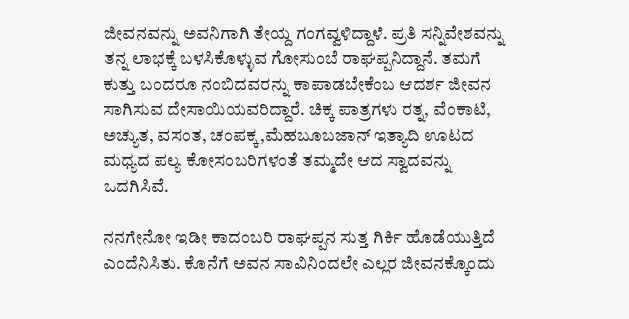ಜೀವನವನ್ನು ಅವನಿಗಾಗಿ ತೇಯ್ದ ಗಂಗವ್ವಳಿದ್ದಾಳೆ. ಪ್ರತಿ ಸನ್ನಿವೇಶವನ್ನು ತನ್ನ ಲಾಭಕ್ಕೆ ಬಳಸಿಕೊಳ್ಳುವ ಗೋಸುಂಬೆ ರಾಘಪ್ಪನಿದ್ದಾನೆ. ತಮಗೆ ಕುತ್ತು ಬಂದರೂ ನಂಬಿದವರನ್ನು ಕಾಪಾಡಬೇಕೆಂಬ ಆದರ್ಶ ಜೀವನ ಸಾಗಿಸುವ ದೇಸಾಯಿಯವರಿದ್ದಾರೆ. ಚಿಕ್ಕ ಪಾತ್ರಗಳು ರತ್ನ, ವೆಂಕಾಟಿ, ಅಚ್ಯುತ, ವಸಂತ, ಚಂಪಕ್ಕ,ಮೆಹಬೂಬಜಾನ್ ಇತ್ಯಾದಿ ಊಟದ ಮಧ್ಯದ ಪಲ್ಯ ಕೋಸಂಬರಿಗಳಂತೆ ತಮ್ಮದೇ ಆದ ಸ್ವಾದವನ್ನು ಒದಗಿಸಿವೆ.

ನನಗೇನೋ ಇಡೀ ಕಾದಂಬರಿ ರಾಘಪ್ಪನ ಸುತ್ತ ಗಿರ್ಕಿ ಹೊಡೆಯುತ್ತಿದೆ ಎಂದೆನಿಸಿತು. ಕೊನೆಗೆ ಅವನ ಸಾವಿನಿಂದಲೇ ಎಲ್ಲರ ಜೀವನಕ್ಕೊಂದು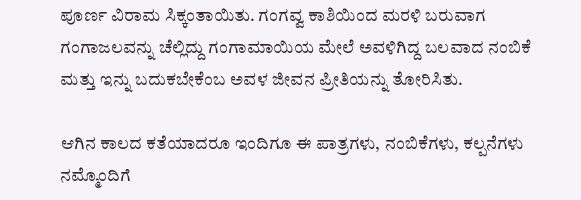ಪೂರ್ಣ ವಿರಾಮ ಸಿಕ್ಕಂತಾಯಿತು. ಗಂಗವ್ವ ಕಾಶಿಯಿಂದ ಮರಳಿ ಬರುವಾಗ ಗಂಗಾಜಲವನ್ನು ಚೆಲ್ಲಿದ್ದು ಗಂಗಾಮಾಯಿಯ ಮೇಲೆ ಅವಳಿಗಿದ್ದ ಬಲವಾದ ನಂಬಿಕೆ ಮತ್ತು ಇನ್ನು ಬದುಕಬೇಕೆಂಬ ಅವಳ ಜೀವನ ಪ್ರೀತಿಯನ್ನು ತೋರಿಸಿತು.

ಆಗಿನ ಕಾಲದ ಕತೆಯಾದರೂ ಇಂದಿಗೂ ಈ ಪಾತ್ರಗಳು, ನಂಬಿಕೆಗಳು, ಕಲ್ಪನೆಗಳು ನಮ್ಮೊಂದಿಗೆ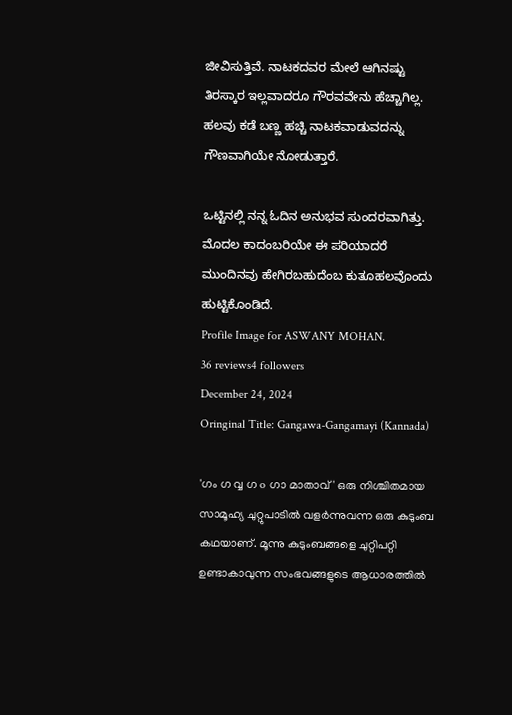ಜೀವಿಸುತ್ತಿವೆ. ನಾಟಕದವರ ಮೇಲೆ ಆಗಿನಷ್ಟು ತಿರಸ್ಕಾರ ಇಲ್ಲವಾದರೂ ಗೌರವವೇನು ಹೆಚ್ಚಾಗಿಲ್ಲ. ಹಲವು ಕಡೆ ಬಣ್ಣ ಹಚ್ಚಿ ನಾಟಕವಾಡುವದನ್ನು ಗೌಣವಾಗಿಯೇ ನೋಡುತ್ತಾರೆ.

ಒಟ್ಟಿನಲ್ಲಿ ನನ್ನ ಓದಿನ ಅನುಭವ ಸುಂದರವಾಗಿತ್ತು. ಮೊದಲ ಕಾದಂಬರಿಯೇ ಈ ಪರಿಯಾದರೆ ಮುಂದಿನವು ಹೇಗಿರಬಹುದೆಂಬ ಕುತೂಹಲವೊಂದು ಹುಟ್ಟಿಕೊಂಡಿದೆ.
Profile Image for ASWANY MOHAN.
36 reviews4 followers
December 24, 2024
Oringinal Title: Gangawa-Gangamayi (Kannada)

'ഗം ഗ വ്വ ഗ o ഗാ മാതാവ്' ഒരു നിശ്ചിതമായ സാമൂഹ്യ ചുറ്റുപാടിൽ വളർന്നുവന്ന ഒരു കുടുംബ കഥയാണ്. മൂന്നു കുടുംബങ്ങളെ ചുറ്റിപറ്റി ഉണ്ടാകാവുന്ന സംഭവങ്ങളുടെ ആധാരത്തിൽ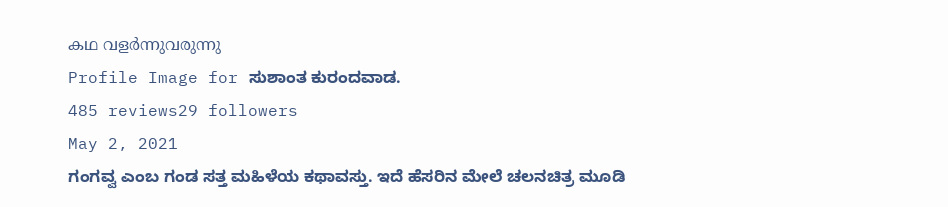കഥ വളർന്നുവരുന്നു
Profile Image for ಸುಶಾಂತ ಕುರಂದವಾಡ.
485 reviews29 followers
May 2, 2021
ಗಂಗವ್ವ ಎಂಬ ಗಂಡ ಸತ್ತ ಮಹಿಳೆಯ ಕಥಾವಸ್ತು. ಇದೆ ಹೆಸರಿನ ಮೇಲೆ ಚಲನಚಿತ್ರ ಮೂಡಿ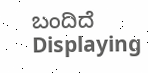ಬಂದಿದೆ
Displaying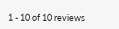1 - 10 of 10 reviews